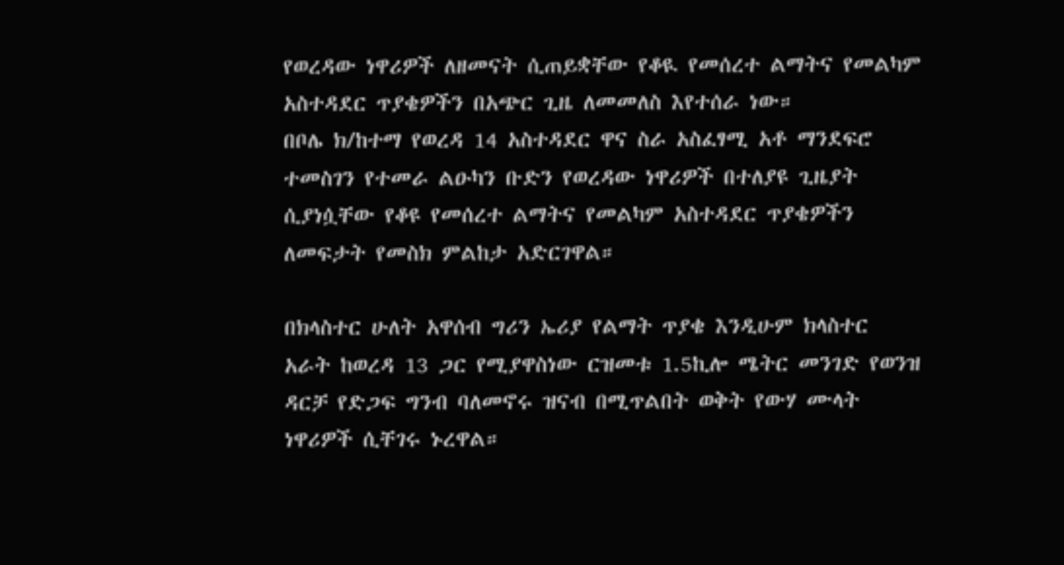የወረዳው ነዋሪዎች ለዘመናት ሲጠይቋቸው የቆዪ የመሰረተ ልማትና የመልካም አስተዳደር ጥያቄዎችን በአጭር ጊዜ ለመመለስ እየተሰራ ነው።
በቦሌ ክ/ከተማ የወረዳ 14 አስተዳደር ዋና ስራ አስፈፃሚ አቶ ማንደፍሮ ተመስገን የተመራ ልዑካን ቡድን የወረዳው ነዋሪዎች በተለያዩ ጊዜያት ሲያነሷቸው የቆዩ የመሰረተ ልማትና የመልካም አስተዳደር ጥያቄዎችን ለመፍታት የመስክ ምልከታ አድርገዋል።

በክላስተር ሁለት አዋሰብ ግሪን ኤሪያ የልማት ጥያቄ እንዲሁም ክላስተር አራት ከወረዳ 13 ጋር የሚያዋስነው ርዝመቱ 1.5ኪሎ ሜትር መንገድ የወንዝ ዳርቻ የድጋፍ ግንብ ባለመኖሩ ዝናብ በሚጥልበት ወቅት የውሃ ሙላት ነዋሪዎች ሲቸገሩ ኑረዋል።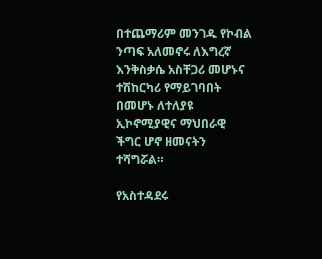በተጨማሪም መንገዱ የኮብል ንጣፍ አለመኖሩ ለእግረኛ እንቅስቃሴ አስቸጋሪ መሆኑና ተሽከርካሪ የማይገባበት በመሆኑ ለተለያዩ ኢኮኖሚያዊና ማህበራዊ ችግር ሆኖ ዘመናትን ተሻግሯል።

የአስተዳደሩ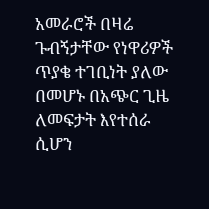አመራሮች በዛሬ ጉብኝታቸው የነዋሪዎች ጥያቄ ተገቢነት ያለው በመሆኑ በአጭር ጊዜ ለመፍታት እየተሰራ ሲሆን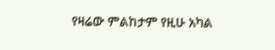የዛሬው ምልከታም የዚሁ አካል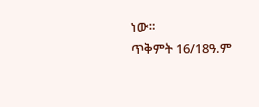ነው።
ጥቅምት 16/18ዓ.ም